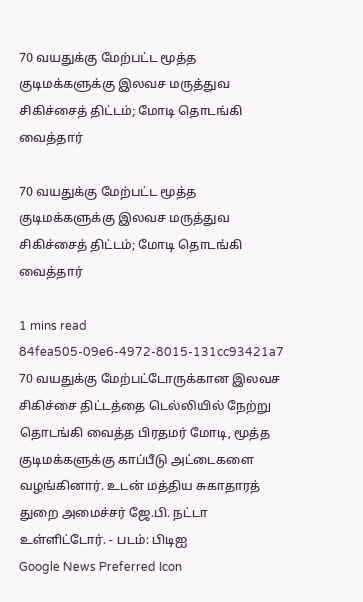70 வயதுக்கு மேற்பட்ட மூத்த குடிமக்களுக்கு இலவச மருத்துவ சிகிச்சைத் திட்டம்; மோடி தொடங்கி வைத்தார்

70 வயதுக்கு மேற்பட்ட மூத்த குடிமக்களுக்கு இலவச மருத்துவ சிகிச்சைத் திட்டம்; மோடி தொடங்கி வைத்தார்

1 mins read
84fea505-09e6-4972-8015-131cc93421a7
70 வயதுக்கு மேற்பட்டோருக்கான இலவச சிகிச்சை திட்டத்தை டெல்லியில் நேற்று தொடங்கி வைத்த பிரதமர் மோடி, மூத்த குடிமக்களுக்கு காப்பீடு அட்டைகளை வழங்கினார். உடன் மத்திய சுகாதாரத் துறை அமைச்சர் ஜே.பி. நட்டா உள்ளிட்டோர். - படம்: பிடிஐ
Google News Preferred Icon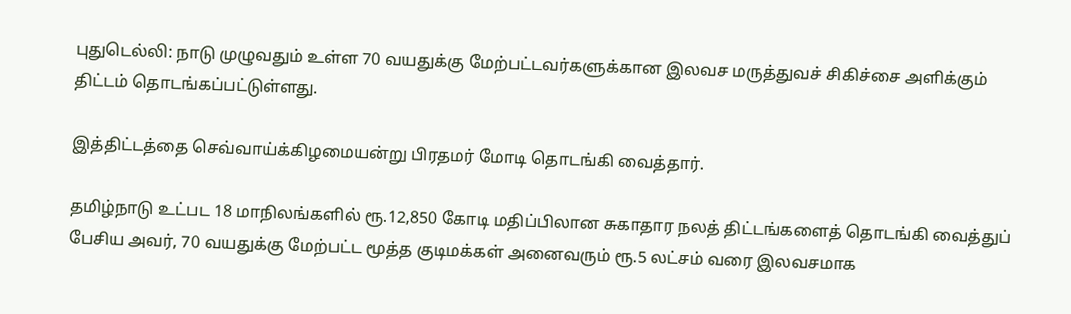புதுடெல்லி: நாடு முழுவதும் உள்ள 70 வயதுக்கு மேற்பட்டவர்களுக்கான இலவச மருத்துவச் சிகிச்சை அளிக்கும் திட்டம் தொடங்கப்பட்டுள்ளது.

இத்திட்டத்தை செவ்வாய்க்கிழமையன்று பிரதமர் மோடி தொடங்கி வைத்தார்.

தமிழ்நாடு உட்பட 18 மாநிலங்களில் ரூ.12,850 கோடி மதிப்பிலான சுகாதார நலத் திட்டங்களைத் தொடங்கி வைத்துப் பேசிய அவர், 70 வயதுக்கு மேற்பட்ட மூத்த குடிமக்கள் அனைவரும் ரூ.5 லட்சம் வரை இலவசமாக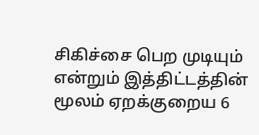சிகிச்சை பெற முடியும் என்றும் இத்திட்டத்தின் மூலம் ஏறக்குறைய 6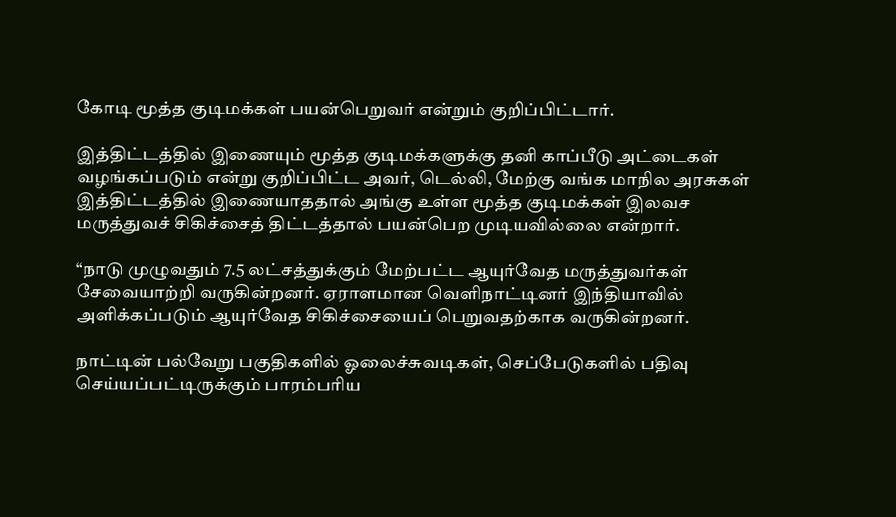கோடி மூத்த குடிமக்கள் பயன்பெறுவர் என்றும் குறிப்பிட்டார்.

இத்திட்டத்தில் இணையும் மூத்த குடிமக்களுக்கு தனி காப்பீடு அட்டைகள் வழங்கப்படும் என்று குறிப்பிட்ட அவர், டெல்லி, மேற்கு வங்க மாநில அரசுகள் இத்திட்டத்தில் இணையாததால் அங்கு உள்ள மூத்த குடிமக்கள் இலவச மருத்துவச் சிகிச்சைத் திட்டத்தால் பயன்பெற முடியவில்லை என்றார்.

“நாடு முழுவதும் 7.5 லட்சத்துக்கும் மேற்பட்ட ஆயுர்வேத மருத்துவர்கள் சேவையாற்றி வருகின்றனர். ஏராளமான வெளிநாட்டினர் இந்தியாவில் அளிக்கப்படும் ஆயுர்வேத சிகிச்சையைப் பெறுவதற்காக வருகின்றனர்.

நாட்டின் பல்வேறு பகுதிகளில் ஓலைச்சுவடிகள், செப்பேடுகளில் பதிவு செய்யப்பட்டிருக்கும் பாரம்பரிய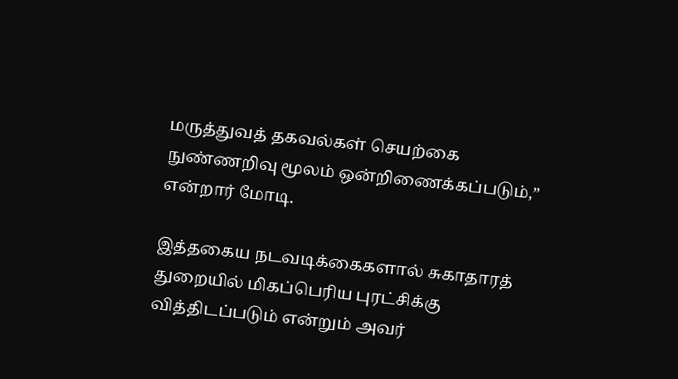மருத்துவத் தகவல்கள் செயற்கை நுண்ணறிவு மூலம் ஒன்றிணைக்கப்படும்,” என்றார் மோடி.

இத்தகைய நடவடிக்கைகளால் சுகாதாரத் துறையில் மிகப்பெரிய புரட்சிக்கு வித்திடப்படும் என்றும் அவர்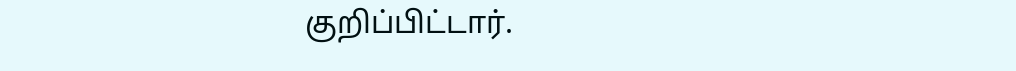குறிப்பிட்டார்.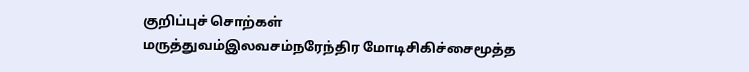குறிப்புச் சொற்கள்
மருத்துவம்இலவசம்நரேந்திர மோடிசிகிச்சைமூத்த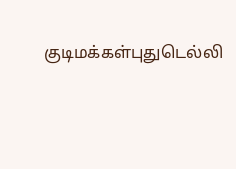குடிமக்கள்புதுடெல்லி